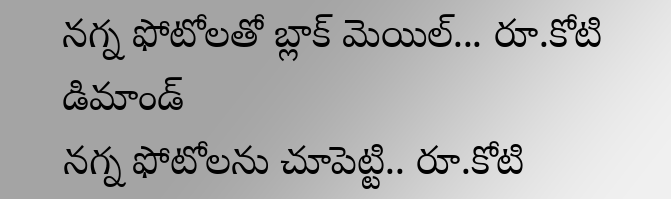నగ్న ఫోటోలతో బ్లాక్ మెయిల్... రూ.కోటి డిమాండ్
నగ్న ఫోటోలను చూపెట్టి.. రూ.కోటి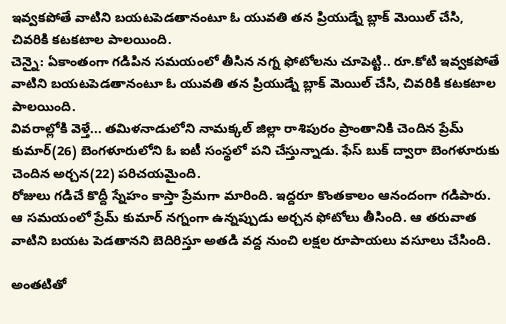ఇవ్వకపోతే వాటిని బయటపెడతానంటూ ఓ యువతి తన ప్రియుడ్నే బ్లాక్ మెయిల్ చేసి, చివరికి కటకటాల పాలయింది.
చెన్నై: ఏకాంతంగా గడిపిన సమయంలో తీసిన నగ్న ఫోటోలను చూపెట్టి.. రూ.కోటి ఇవ్వకపోతే వాటిని బయటపెడతానంటూ ఓ యువతి తన ప్రియుడ్నే బ్లాక్ మెయిల్ చేసి, చివరికి కటకటాల పాలయింది.
వివరాల్లోకి వెళ్తే... తమిళనాడులోని నామక్కల్ జిల్లా రాశిపురం ప్రాంతానికి చెందిన ప్రేమ్ కుమార్(26) బెంగళూరులోని ఓ ఐటీ సంస్థలో పని చేస్తున్నాడు. ఫేస్ బుక్ ద్వారా బెంగళూరుకు చెందిన అర్చన(22) పరిచయమైంది.
రోజులు గడిచే కొద్దీ స్నేహం కాస్తా ప్రేమగా మారింది. ఇద్దరూ కొంతకాలం ఆనందంగా గడిపారు. ఆ సమయంలో ప్రేమ్ కుమార్ నగ్నంగా ఉన్నప్పుడు అర్చన ఫోటోలు తీసింది. ఆ తరువాత వాటిని బయట పెడతానని బెదిరిస్తూ అతడి వద్ద నుంచి లక్షల రూపాయలు వసూలు చేసింది.

అంతటితో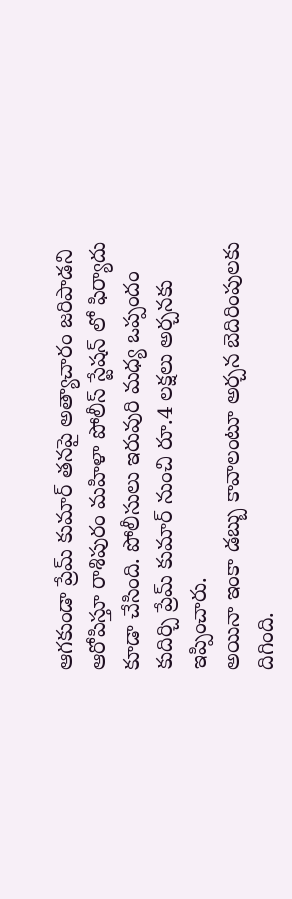ఆగకుండా ప్రేమ్ కుమార్ తనపై అత్యాచారం జరిపాడని ఆరోపిస్తూ రాశిపురం మహిళా పోలీస్ స్టేషన్ లో ఫిర్యాదు కూడా చేసింది. పోలీసులు ఇరువురి మధ్య ఒప్పందం కుదిర్చి ప్రేమ్ కుమార్ నుంచి రూ.4 లక్షలు అర్చనకు ఇప్పించారు.
అయినా ఇంకా డబ్బు కావాలంటూ అర్చన బెదిరింపులకు దిగింది.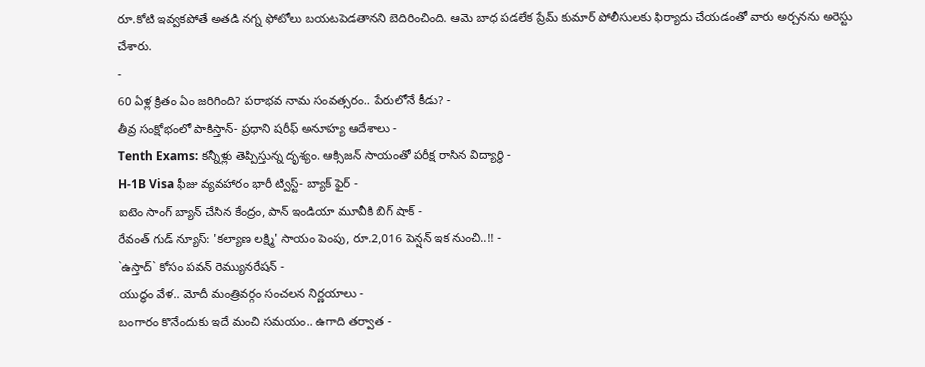రూ.కోటి ఇవ్వకపోతే అతడి నగ్న ఫోటోలు బయటపెడతానని బెదిరించింది. ఆమె బాధ పడలేక ప్రేమ్ కుమార్ పోలీసులకు ఫిర్యాదు చేయడంతో వారు అర్చనను అరెస్టు చేశారు.
-
60 ఏళ్ల క్రితం ఏం జరిగింది? పరాభవ నామ సంవత్సరం.. పేరులోనే కీడు? -
తీవ్ర సంక్షోభంలో పాకిస్తాన్- ప్రధాని షరీఫ్ అనూహ్య ఆదేశాలు -
Tenth Exams: కన్నీళ్లు తెప్పిస్తున్న దృశ్యం. ఆక్సిజన్ సాయంతో పరీక్ష రాసిన విద్యార్ధి -
H-1B Visa ఫీజు వ్యవహారం భారీ ట్విస్ట్- బ్యాక్ ఫైర్ -
ఐటెం సాంగ్ బ్యాన్ చేసిన కేంద్రం, పాన్ ఇండియా మూవీకి బిగ్ షాక్ -
రేవంత్ గుడ్ న్యూస్: 'కల్యాణ లక్ష్మి' సాయం పెంపు, రూ.2,016 పెన్షన్ ఇక నుంచి..!! -
`ఉస్తాద్` కోసం పవన్ రెమ్యునరేషన్ -
యుద్ధం వేళ.. మోదీ మంత్రివర్గం సంచలన నిర్ణయాలు -
బంగారం కొనేందుకు ఇదే మంచి సమయం.. ఉగాది తర్వాత -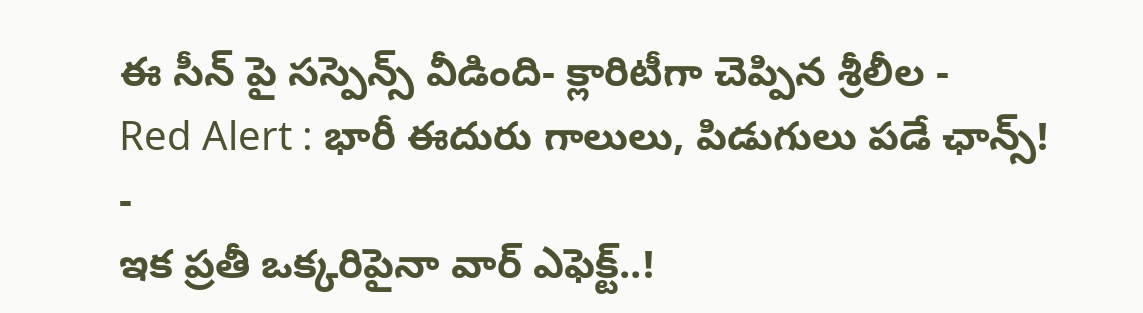ఈ సీన్ పై సస్పెన్స్ వీడింది- క్లారిటీగా చెప్పిన శ్రీలీల -
Red Alert : భారీ ఈదురు గాలులు, పిడుగులు పడే ఛాన్స్! -
ఇక ప్రతీ ఒక్కరిపైనా వార్ ఎఫెక్ట్..!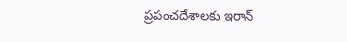ప్రపంచదేశాలకు ఇరాన్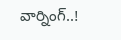వార్నింగ్..!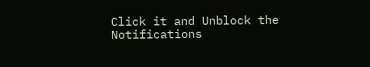Click it and Unblock the Notifications